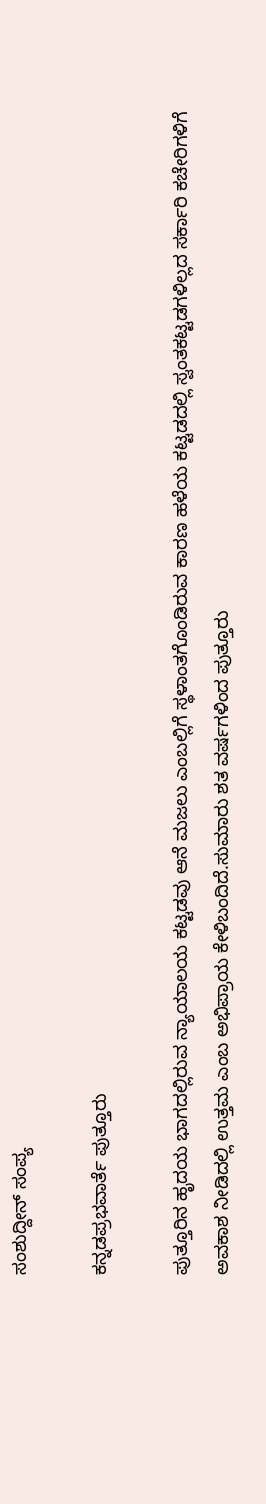ಸಂಶುದ್ದೀನ್ ಸಂಪ್ಯ

ಕನ್ನಡಪ್ರಭವಾರ್ತೆ ಪುತ್ತೂರು

ಪುತ್ತೂರಿನ ಹೃದಯ ಭಾಗದಲ್ಲಿರುವ ನ್ಯಾಯಾಲಯ ಕಟ್ಟಡವು ಆನೆ ಮಜಲು ಎಂಬಲ್ಲಿಗೆ ಸ್ಥಳಾಂತಗೊಂಡಿರುವ ಕಾರಣ ಹಳೆಯ ಕಟ್ಟಡದಲ್ಲಿ ಸ್ವಂತಕಟ್ಟಡಗಳಿಲ್ಲದ ಸರ್ಕಾರಿ ಕಚೇರಿಗಳಿಗೆ ಅವಕಾಶ ನೀಡಿದಲ್ಲಿ ಉತ್ತಮ ಎಂಬ ಅಭಿಪ್ರಾಯ ಕೇಳಿಬಂದಿದೆ.ಸುಮಾರು ಶತ ವರ್ಷಗಳಿಂದ ಪುತ್ತೂರು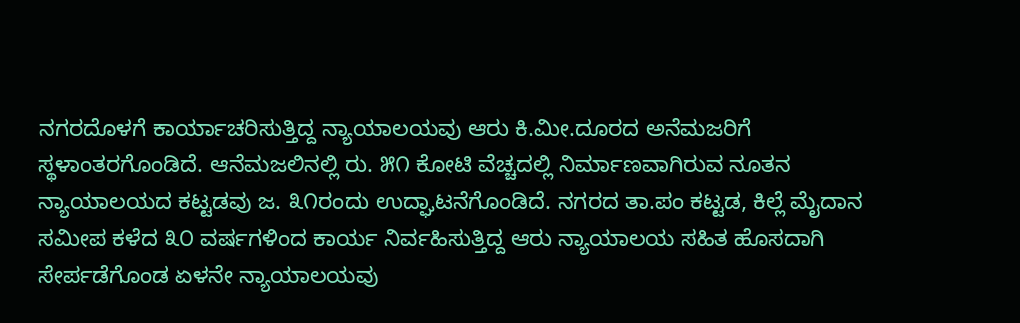ನಗರದೊಳಗೆ ಕಾರ್ಯಾಚರಿಸುತ್ತಿದ್ದ ನ್ಯಾಯಾಲಯವು ಆರು ಕಿ.ಮೀ.ದೂರದ ಅನೆಮಜರಿಗೆ ಸ್ಥಳಾಂತರಗೊಂಡಿದೆ. ಆನೆಮಜಲಿನಲ್ಲಿ ರು. ೫೧ ಕೋಟಿ ವೆಚ್ಚದಲ್ಲಿ ನಿರ್ಮಾಣವಾಗಿರುವ ನೂತನ ನ್ಯಾಯಾಲಯದ ಕಟ್ಟಡವು ಜ. ೩೧ರಂದು ಉದ್ಘಾಟನೆಗೊಂಡಿದೆ. ನಗರದ ತಾ.ಪಂ ಕಟ್ಟಡ, ಕಿಲ್ಲೆ ಮೈದಾನ ಸಮೀಪ ಕಳೆದ ೩೦ ವರ್ಷಗಳಿಂದ ಕಾರ್ಯ ನಿರ್ವಹಿಸುತ್ತಿದ್ದ ಆರು ನ್ಯಾಯಾಲಯ ಸಹಿತ ಹೊಸದಾಗಿ ಸೇರ್ಪಡೆಗೊಂಡ ಏಳನೇ ನ್ಯಾಯಾಲಯವು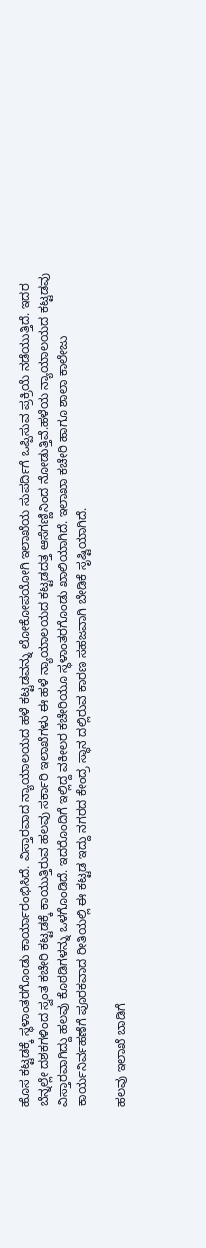ಹೊಸ ಕಟ್ಟಡಕ್ಕೆ ಸ್ಥಳಾಂತರಗೊಂಡು ಕಾರ್ಯಾರಂಭಿಸಿದೆ. ವಿಸ್ತಾರವಾದ ನ್ಯಾಯಾಲಯದ ಹಳೆ ಕಟ್ಟಡವನ್ನು ಲೋಕೋಪಯೋಗಿ ಇಲಾಖೆಯ ಸುಪರ್ದಿಗೆ ಒಪ್ಪಿಸುವ ಪ್ರಕ್ರಿಯೆ ನಡೆಯುತ್ತಿದೆ. ಇದರ ಬೆನ್ನಲ್ಲೇ ದಶಕಗಳಿಂದ ಸ್ವಂತ ಕಚೇರಿ ಕಟ್ಟಡಕ್ಕೆ ಕಾಯುತ್ತಿರುವ ಹಲವು ಸರ್ಕಾರಿ ಇಲಾಖೆಗಳು ಈ ಹಳೆ ನ್ಯಾಯಾಲಯದ ಕಟ್ಟಡದತ್ತ ಆಸೆಗಣ್ಣಿನಿಂದ ನೋಡುತ್ತಿವೆ.ಹಳೆಯ ನ್ಯಾಯಾಲಯದ ಕಟ್ಟಡವು ವಿಸ್ತಾರವಾಗಿದ್ದು ಹಲವು ಕೊಠಡಿಗಳನ್ನು ಒಳಗೊಂಡಿದೆ. ಇದರೊಂದಿಗೆ ಇಲ್ಲಿದ್ದ ವಕೀಲರ ಕಚೇರಿಯೂ ಸ್ಥಳಾಂತರಗೊಂಡು ಖಾಲಿಯಾಗಿದೆ. ಇಲಾಖಾ ಕಚೇರಿ ಹಾಗೂ ಶಾಲಾ ಕಾಲೇಜು ಕಾರ್ಯನಿರ್ವಹಣೆಗೆ ಪೂರಕವಾದ ರೀತಿಯಲ್ಲಿ ಈ ಕಟ್ಟಡ ಇದ್ದು ನಗರದ ಕೇಂದ್ರ ಸ್ಥಾನ ದಲ್ಲಿರುವ ಕಾರಣ ಸಹಜವಾಗಿ ಬೇಡಿಕೆ ಸೃಷ್ಟಿಯಾಗಿದೆ.

ಹಲವು ಇಲಾಖೆ ಬಾಡಿಗೆ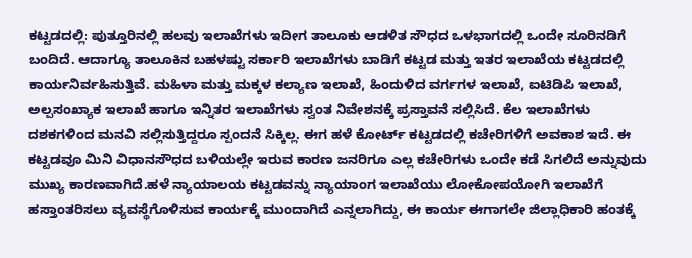ಕಟ್ಟಡದಲ್ಲಿ: ಪುತ್ತೂರಿನಲ್ಲಿ ಹಲವು ಇಲಾಖೆಗಳು ಇದೀಗ ತಾಲೂಕು ಆಡಳಿತ ಸೌಧದ ಒಳಭಾಗದಲ್ಲಿ ಒಂದೇ ಸೂರಿನಡಿಗೆ ಬಂದಿದೆ. ಆದಾಗ್ಯೂ ತಾಲೂಕಿನ ಬಹಳಷ್ಟು ಸರ್ಕಾರಿ ಇಲಾಖೆಗಳು ಬಾಡಿಗೆ ಕಟ್ಟಡ ಮತ್ತು ಇತರ ಇಲಾಖೆಯ ಕಟ್ಟಡದಲ್ಲಿ ಕಾರ್ಯನಿರ್ವಹಿಸುತ್ತಿವೆ. ಮಹಿಳಾ ಮತ್ತು ಮಕ್ಕಳ ಕಲ್ಯಾಣ ಇಲಾಖೆ, ಹಿಂದುಳಿದ ವರ್ಗಗಳ ಇಲಾಖೆ, ಐಟಿಡಿಪಿ ಇಲಾಖೆ, ಅಲ್ಪಸಂಖ್ಯಾಕ ಇಲಾಖೆ ಹಾಗೂ ಇನ್ನಿತರ ಇಲಾಖೆಗಳು ಸ್ವಂತ ನಿವೇಶನಕ್ಕೆ ಪ್ರಸ್ತಾವನೆ ಸಲ್ಲಿಸಿದೆ. ಕೆಲ ಇಲಾಖೆಗಳು ದಶಕಗಳಿಂದ ಮನವಿ ಸಲ್ಲಿಸುತ್ತಿದ್ದರೂ ಸ್ಪಂದನೆ ಸಿಕ್ಕಿಲ್ಲ. ಈಗ ಹಳೆ ಕೋರ್ಟ್ ಕಟ್ಟಡದಲ್ಲಿ ಕಚೇರಿಗಳಿಗೆ ಅವಕಾಶ ಇದೆ. ಈ ಕಟ್ಟಡವೂ ಮಿನಿ ವಿಧಾನಸೌಧದ ಬಳಿಯಲ್ಲೇ ಇರುವ ಕಾರಣ ಜನರಿಗೂ ಎಲ್ಲ ಕಚೇರಿಗಳು ಒಂದೇ ಕಡೆ ಸಿಗಲಿದೆ ಅನ್ನುವುದು ಮುಖ್ಯ ಕಾರಣವಾಗಿದೆ.ಹಳೆ ನ್ಯಾಯಾಲಯ ಕಟ್ಟಡವನ್ನು ನ್ಯಾಯಾಂಗ ಇಲಾಖೆಯು ಲೋಕೋಪಯೋಗಿ ಇಲಾಖೆಗೆ ಹಸ್ತಾಂತರಿಸಲು ವ್ಯವಸ್ಥೆಗೊಳಿಸುವ ಕಾರ್ಯಕ್ಕೆ ಮುಂದಾಗಿದೆ ಎನ್ನಲಾಗಿದ್ದು, ಈ ಕಾರ್ಯ ಈಗಾಗಲೇ ಜಿಲ್ಲಾಧಿಕಾರಿ ಹಂತಕ್ಕೆ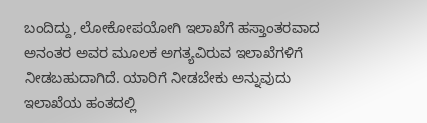ಬಂದಿದ್ದು, ಲೋಕೋಪಯೋಗಿ ಇಲಾಖೆಗೆ ಹಸ್ತಾಂತರವಾದ ಅನಂತರ ಅವರ ಮೂಲಕ ಅಗತ್ಯವಿರುವ ಇಲಾಖೆಗಳಿಗೆ ನೀಡಬಹುದಾಗಿದೆ. ಯಾರಿಗೆ ನೀಡಬೇಕು ಅನ್ನುವುದು ಇಲಾಖೆಯ ಹಂತದಲ್ಲಿ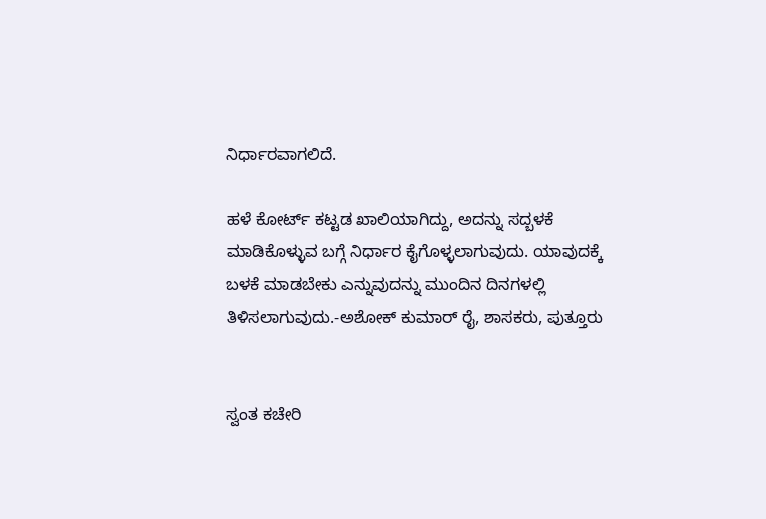ನಿರ್ಧಾರವಾಗಲಿದೆ.

ಹಳೆ ಕೋರ್ಟ್ ಕಟ್ಟಡ ಖಾಲಿಯಾಗಿದ್ದು, ಅದನ್ನು ಸದ್ಬಳಕೆ ಮಾಡಿಕೊಳ್ಳುವ ಬಗ್ಗೆ ನಿರ್ಧಾರ ಕೈಗೊಳ್ಳಲಾಗುವುದು. ಯಾವುದಕ್ಕೆ ಬಳಕೆ ಮಾಡಬೇಕು ಎನ್ನುವುದನ್ನು ಮುಂದಿನ ದಿನಗಳಲ್ಲಿ ತಿಳಿಸಲಾಗುವುದು.-ಅಶೋಕ್ ಕುಮಾರ್ ರೈ, ಶಾಸಕರು, ಪುತ್ತೂರು


ಸ್ವಂತ ಕಚೇರಿ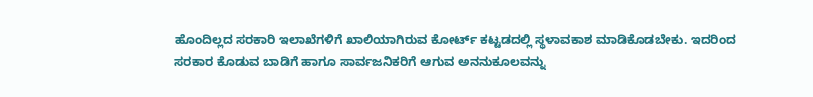ಹೊಂದಿಲ್ಲದ ಸರಕಾರಿ ಇಲಾಖೆಗಳಿಗೆ ಖಾಲಿಯಾಗಿರುವ ಕೋರ್ಟ್ ಕಟ್ಟಡದಲ್ಲಿ ಸ್ಥಳಾವಕಾಶ ಮಾಡಿಕೊಡಬೇಕು. ಇದರಿಂದ ಸರಕಾರ ಕೊಡುವ ಬಾಡಿಗೆ ಹಾಗೂ ಸಾರ್ವಜನಿಕರಿಗೆ ಆಗುವ ಅನನುಕೂಲವನ್ನು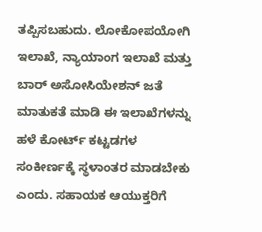ತಪ್ಪಿಸಬಹುದು. ಲೋಕೋಪಯೋಗಿ ಇಲಾಖೆ, ನ್ಯಾಯಾಂಗ ಇಲಾಖೆ ಮತ್ತು ಬಾರ್ ಅಸೋಸಿಯೇಶನ್ ಜತೆ ಮಾತುಕತೆ ಮಾಡಿ ಈ ಇಲಾಖೆಗಳನ್ನು ಹಳೆ ಕೋರ್ಟ್ ಕಟ್ಟಡಗಳ ಸಂಕೀರ್ಣಕ್ಕೆ ಸ್ಥಳಾಂತರ ಮಾಡಬೇಕು ಎಂದು. ಸಹಾಯಕ ಆಯುಕ್ತರಿಗೆ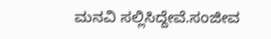ಮನವಿ ಸಲ್ಲಿಸಿದ್ದೇವೆ.ಸಂಜೀವ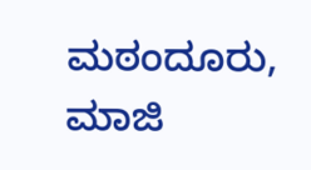ಮಠಂದೂರು, ಮಾಜಿ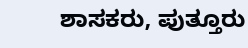ಶಾಸಕರು, ಪುತ್ತೂರು